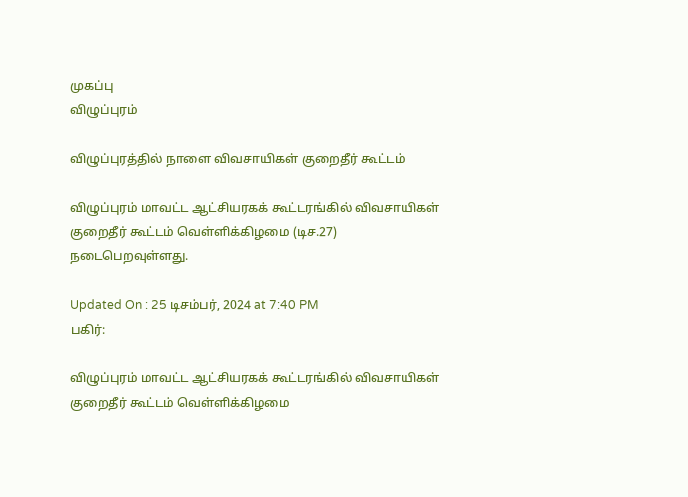முகப்பு
விழுப்புரம்

விழுப்புரத்தில் நாளை விவசாயிகள் குறைதீர் கூட்டம்

விழுப்புரம் மாவட்ட ஆட்சியரகக் கூட்டரங்கில் விவசாயிகள் குறைதீர் கூட்டம் வெள்ளிக்கிழமை (டிச.27) நடைபெறவுள்ளது.

Updated On : 25 டிசம்பர், 2024 at 7:40 PM
பகிர்:

விழுப்புரம் மாவட்ட ஆட்சியரகக் கூட்டரங்கில் விவசாயிகள் குறைதீர் கூட்டம் வெள்ளிக்கிழமை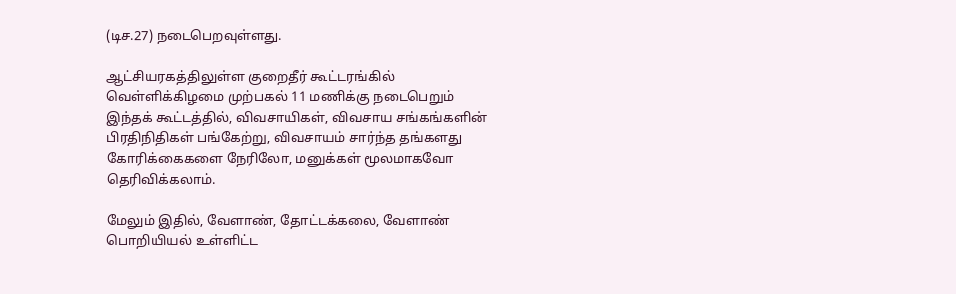(டிச.27) நடைபெறவுள்ளது.

ஆட்சியரகத்திலுள்ள குறைதீர் கூட்டரங்கில் வெள்ளிக்கிழமை முற்பகல் 11 மணிக்கு நடைபெறும் இந்தக் கூட்டத்தில், விவசாயிகள், விவசாய சங்கங்களின் பிரதிநிதிகள் பங்கேற்று, விவசாயம் சார்ந்த தங்களது கோரிக்கைகளை நேரிலோ, மனுக்கள் மூலமாகவோ தெரிவிக்கலாம்.

மேலும் இதில், வேளாண், தோட்டக்கலை, வேளாண் பொறியியல் உள்ளிட்ட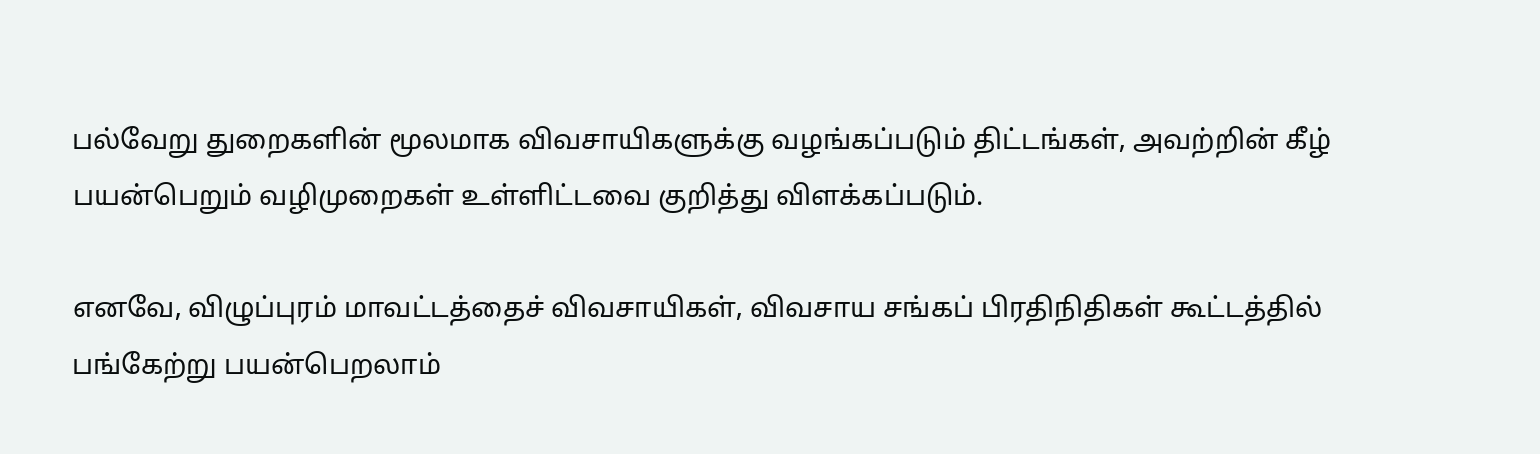பல்வேறு துறைகளின் மூலமாக விவசாயிகளுக்கு வழங்கப்படும் திட்டங்கள், அவற்றின் கீழ் பயன்பெறும் வழிமுறைகள் உள்ளிட்டவை குறித்து விளக்கப்படும்.

எனவே, விழுப்புரம் மாவட்டத்தைச் விவசாயிகள், விவசாய சங்கப் பிரதிநிதிகள் கூட்டத்தில் பங்கேற்று பயன்பெறலாம்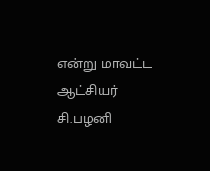என்று மாவட்ட ஆட்சியர் சி.பழனி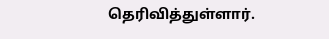தெரிவித்துள்ளார்.